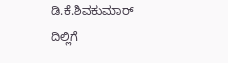ಡಿ.ಕೆ.ಶಿವಕುಮಾರ್ ದಿಲ್ಲಿಗೆ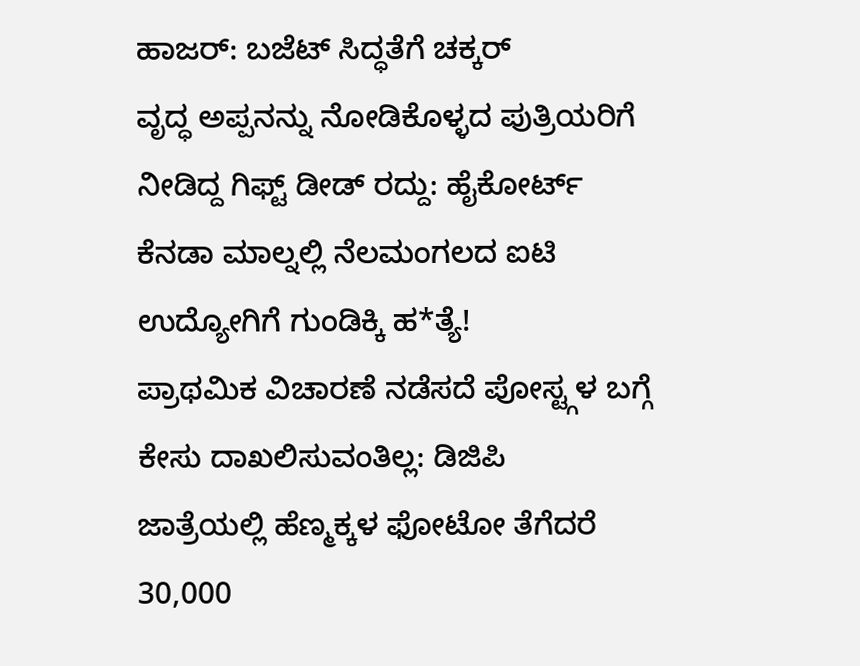ಹಾಜರ್: ಬಜೆಟ್ ಸಿದ್ಧತೆಗೆ ಚಕ್ಕರ್
ವೃದ್ಧ ಅಪ್ಪನನ್ನು ನೋಡಿಕೊಳ್ಳದ ಪುತ್ರಿಯರಿಗೆ ನೀಡಿದ್ದ ಗಿಫ್ಟ್ ಡೀಡ್ ರದ್ದು: ಹೈಕೋರ್ಟ್
ಕೆನಡಾ ಮಾಲ್ನಲ್ಲಿ ನೆಲಮಂಗಲದ ಐಟಿ ಉದ್ಯೋಗಿಗೆ ಗುಂಡಿಕ್ಕಿ ಹ*ತ್ಯೆ!
ಪ್ರಾಥಮಿಕ ವಿಚಾರಣೆ ನಡೆಸದೆ ಪೋಸ್ಟ್ಗಳ ಬಗ್ಗೆ ಕೇಸು ದಾಖಲಿಸುವಂತಿಲ್ಲ: ಡಿಜಿಪಿ
ಜಾತ್ರೆಯಲ್ಲಿ ಹೆಣ್ಮಕ್ಕಳ ಫೋಟೋ ತೆಗೆದರೆ 30,000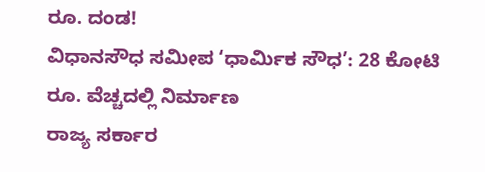ರೂ. ದಂಡ!
ವಿಧಾನಸೌಧ ಸಮೀಪ ‘ಧಾರ್ಮಿಕ ಸೌಧ’: 28 ಕೋಟಿ ರೂ. ವೆಚ್ಚದಲ್ಲಿ ನಿರ್ಮಾಣ
ರಾಜ್ಯ ಸರ್ಕಾರ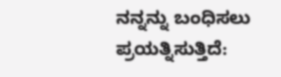ನನ್ನನ್ನು ಬಂಧಿಸಲು ಪ್ರಯತ್ನಿಸುತ್ತಿದೆ: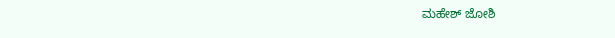ಮಹೇಶ್ ಜೋಶಿ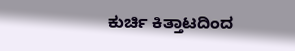ಕುರ್ಚಿ ಕಿತ್ತಾಟದಿಂದ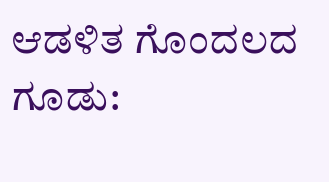ಆಡಳಿತ ಗೊಂದಲದ ಗೂಡು: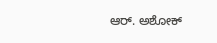ಆರ್. ಅಶೋಕ್